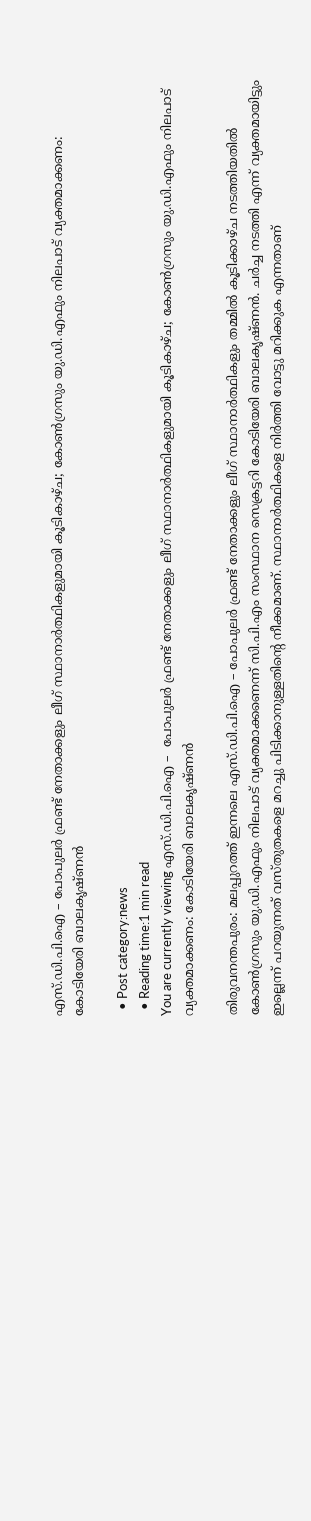എസ്.ഡി.പി.ഐ – പോപുലര്‍ ഫ്രണ്ട് നേതാക്കളും ലീഗ് സ്ഥാനാര്‍ത്ഥികളുമായി കൂടികാഴ്ച; കോണ്‍ഗ്രസും യു.ഡി.എഫും നിലപാട് വ്യക്തമാക്കണം: കോടിയേരി ബാലകൃഷ്ണന്‍

  • Post category:news
  • Reading time:1 min read
You are currently viewing എസ്.ഡി.പി.ഐ –  പോപുലര്‍ ഫ്രണ്ട് നേതാക്കളും ലീഗ് സ്ഥാനാര്‍ത്ഥികളുമായി കൂടികാഴ്ച; കോണ്‍ഗ്രസും യു.ഡി.എഫും നിലപാട് വ്യക്തമാക്കണം: കോടിയേരി ബാലകൃഷ്ണന്‍

തിരുവനന്തപുരം: മലപ്പുറത്ത് ഇന്നലെ എസ്.ഡി.പി.ഐ – പോപുലര്‍ ഫ്രണ്ട് നേതാക്കളും ലീഗ് സ്ഥാനാര്‍ത്ഥികളും തമ്മില്‍ കൂടിക്കാഴ്ച നടത്തിയതില്‍ കോണ്‍ഗ്രസും യു.ഡി.എഫും നിലപാട് വ്യക്തമാക്കണെന്ന് സി.പി.എം സംസ്ഥാന സെക്രട്ടറി കോടിയേരി ബാലകൃഷ്ണന്‍. ചര്‍ച്ച നടത്തി എന്ന് വ്യക്തമായിട്ടും ഇല്ലെന്ന് പറയുന്നത് വസ്തുതകളെ മറച്ചു പിടിക്കാനുള്ളതിന്‍റെ നീക്കമാണ്. സ്ഥാനാര്‍ത്ഥികളെ നിര്‍ത്തി വോട്ടു മറിക്കുക എന്നതാണ്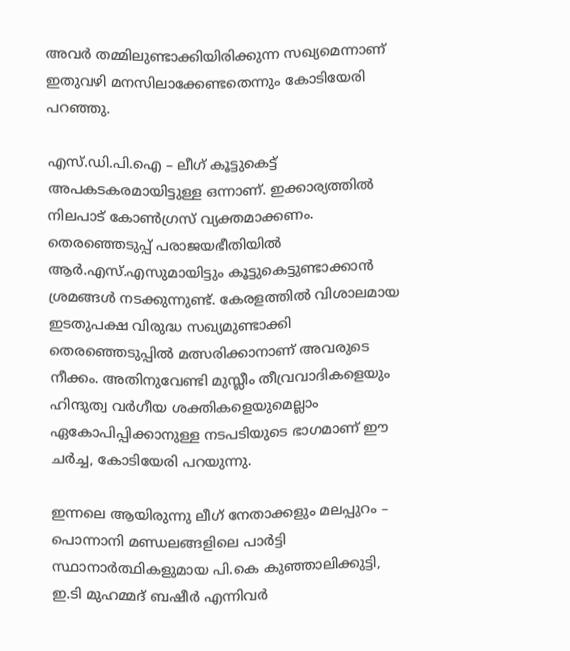അവര്‍ തമ്മിലുണ്ടാക്കിയിരിക്കുന്ന സഖ്യമെന്നാണ് ഇതുവഴി മനസിലാക്കേണ്ടതെന്നും കോടിയേരി പറഞ്ഞു.

എസ്.ഡി.പി.ഐ – ലീഗ് കൂട്ടുകെട്ട് അപകടകരമായിട്ടുള്ള ഒന്നാണ്. ഇക്കാര്യത്തില്‍ നിലപാട് കോണ്‍ഗ്രസ് വ്യക്തമാക്കണം. തെരഞ്ഞെടുപ്പ് പരാജയഭീതിയില്‍ ആര്‍.എസ്.എസുമായിട്ടും കൂട്ടുകെട്ടുണ്ടാക്കാന്‍ ശ്രമങ്ങള്‍ നടക്കുന്നുണ്ട്. കേരളത്തില്‍ വിശാലമായ ഇടതുപക്ഷ വിരുദ്ധ സഖ്യമുണ്ടാക്കി തെരഞ്ഞെടുപ്പില്‍ മത്സരിക്കാനാണ് അവരുടെ നീക്കം. അതിനുവേണ്ടി മുസ്ലീം തീവ്രവാദികളെയും ഹിന്ദുത്വ വര്‍ഗീയ ശക്തികളെയുമെല്ലാം ഏകോപിപ്പിക്കാനുള്ള നടപടിയുടെ ഭാഗമാണ് ഈ ചര്‍ച്ച, കോടിയേരി പറയുന്നു.

ഇന്നലെ ആയിരുന്നു ലീഗ് നേതാക്കളും മലപ്പുറം – പൊന്നാനി മണ്ഡലങ്ങളിലെ പാര്‍ട്ടി സ്ഥാനാര്‍ത്ഥികളുമായ പി.കെ കുഞ്ഞാലിക്കുട്ടി, ഇ.ടി മുഹമ്മദ് ബഷീര്‍ എന്നിവര്‍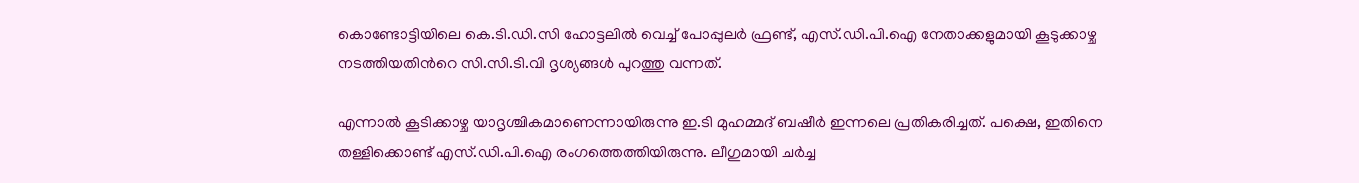കൊണ്ടോട്ടിയിലെ കെ.ടി.ഡി.സി ഹോട്ടലില്‍ വെച്ച് പോപ്പുലര്‍ ഫ്രണ്ട്, എസ്.ഡി.പി.ഐ നേതാക്കളുമായി കൂടുക്കാഴ്ച നടത്തിയതിന്‍റെ സി.സി.ടി.വി ദൃശ്യങ്ങള്‍ പുറത്തു വന്നത്.

എന്നാല്‍ കൂടിക്കാഴ്ച യാദൃശ്ചികമാണെന്നായിരുന്നു ഇ.ടി മുഹമ്മദ് ബഷീര്‍ ഇന്നലെ പ്രതികരിച്ചത്. പക്ഷെ, ഇതിനെ തള്ളിക്കൊണ്ട് എസ്.ഡി.പി.ഐ രംഗത്തെത്തിയിരുന്നു. ലീഗുമായി ചര്‍ച്ച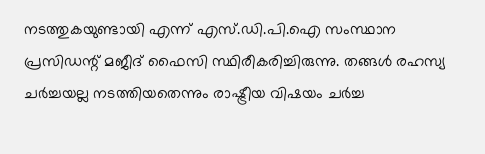നടത്തുകയുണ്ടായി എന്ന് എസ്.ഡി.പി.ഐ സംസ്ഥാന പ്രസിഡന്റ് മജീദ് ഫൈസി സ്ഥിരീകരിച്ചിരുന്നു. തങ്ങള്‍ രഹസ്യ ചര്‍ച്ചയല്ല നടത്തിയതെന്നും രാഷ്ട്രീയ വിഷയം ചര്‍ച്ച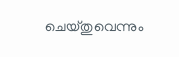ചെയ്തുവെന്നും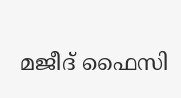മജീദ് ഫൈസി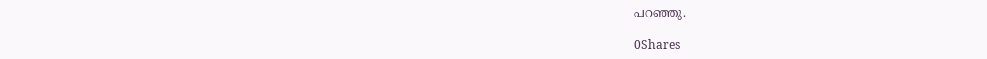പറഞ്ഞു.

0Shares